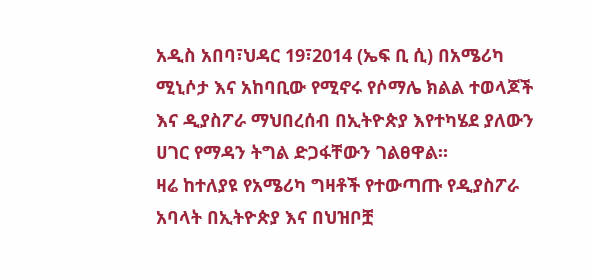አዲስ አበባ፣ህዳር 19፣2014 (ኤፍ ቢ ሲ) በአሜሪካ ሚኒሶታ እና አከባቢው የሚኖሩ የሶማሌ ክልል ተወላጆች እና ዲያስፖራ ማህበረሰብ በኢትዮጵያ እየተካሄደ ያለውን ሀገር የማዳን ትግል ድጋፋቸውን ገልፀዋል።
ዛሬ ከተለያዩ የአሜሪካ ግዛቶች የተውጣጡ የዲያስፖራ አባላት በኢትዮጵያ እና በህዝቦቿ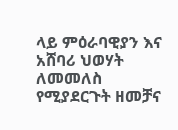ላይ ምዕራባዊያን እና አሸባሪ ህወሃት ለመመለስ የሚያደርጉት ዘመቻና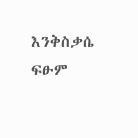እንቅስቃሴ ፍፁም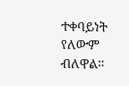ተቀባይነት የለውም ብለዋል።